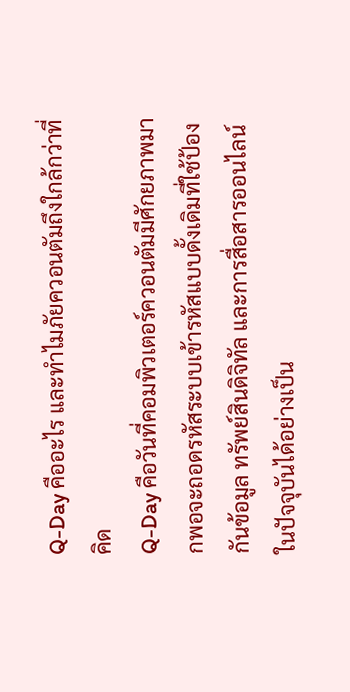Q-Day คืออะไร และทำไมภัยควอนตัมถึงใกล้กว่าที่คิด
Q-Day คือวันที่คอมพิวเตอร์ควอนตัมมีศักยภาพมากพอจะถอดรหัสระบบเข้ารหัสแบบดั้งเดิมที่ใช้ป้องกันข้อมูล ทรัพย์สินดิจิทัล และการสื่อสารออนไลน์ในปัจจุบันได้อย่างเป็น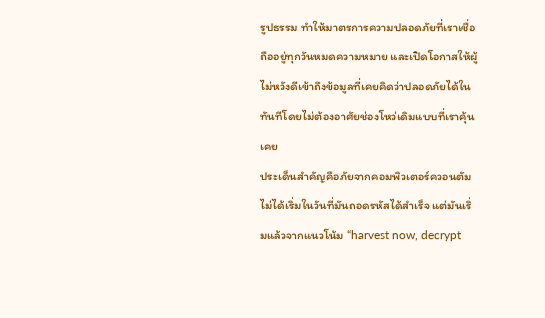รูปธรรม ทำให้มาตรการความปลอดภัยที่เราเชื่อถืออยู่ทุกวันหมดความหมาย และเปิดโอกาสให้ผู้ไม่หวังดีเข้าถึงข้อมูลที่เคยคิดว่าปลอดภัยได้ในทันทีโดยไม่ต้องอาศัยช่องโหว่เดิมแบบที่เราคุ้นเคย
ประเด็นสำคัญคือภัยจากคอมพิวเตอร์ควอนตัมไม่ได้เริ่มในวันที่มันถอดรหัสได้สำเร็จ แต่มันเริ่มแล้วจากแนวโน้ม “harvest now, decrypt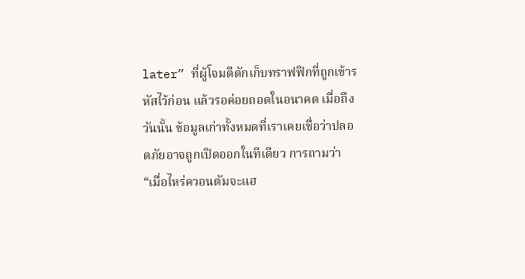later” ที่ผู้โจมตีดักเก็บทราฟฟิกที่ถูกเข้ารหัสไว้ก่อน แล้วรอค่อยถอดในอนาคต เมื่อถึงวันนั้น ข้อมูลเก่าทั้งหมดที่เราเคยเชื่อว่าปลอดภัยอาจถูกเปิดออกในทีเดียว การถามว่า “เมื่อไหร่ควอนตัมจะแฮ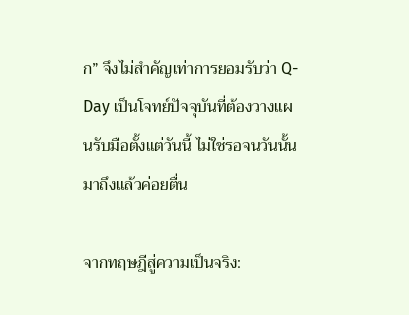ก” จึงไม่สำคัญเท่าการยอมรับว่า Q-Day เป็นโจทย์ปัจจุบันที่ต้องวางแผนรับมือตั้งแต่วันนี้ ไม่ใช่รอจนวันนั้นมาถึงแล้วค่อยตื่น

จากทฤษฎีสู่ความเป็นจริง: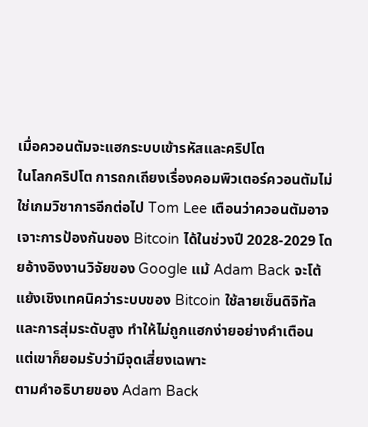เมื่อควอนตัมจะแฮกระบบเข้ารหัสและคริปโต
ในโลกคริปโต การถกเถียงเรื่องคอมพิวเตอร์ควอนตัมไม่ใช่เกมวิชาการอีกต่อไป Tom Lee เตือนว่าควอนตัมอาจเจาะการป้องกันของ Bitcoin ได้ในช่วงปี 2028-2029 โดยอ้างอิงงานวิจัยของ Google แม้ Adam Back จะโต้แย้งเชิงเทคนิคว่าระบบของ Bitcoin ใช้ลายเซ็นดิจิทัลและการสุ่มระดับสูง ทำให้ไม่ถูกแฮกง่ายอย่างคำเตือน แต่เขาก็ยอมรับว่ามีจุดเสี่ยงเฉพาะ
ตามคำอธิบายของ Adam Back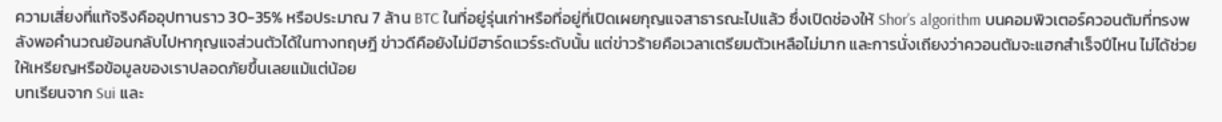ความเสี่ยงที่แท้จริงคืออุปทานราว 30-35% หรือประมาณ 7 ล้าน BTC ในที่อยู่รุ่นเก่าหรือที่อยู่ที่เปิดเผยกุญแจสาธารณะไปแล้ว ซึ่งเปิดช่องให้ Shor’s algorithm บนคอมพิวเตอร์ควอนตัมที่ทรงพลังพอคำนวณย้อนกลับไปหากุญแจส่วนตัวได้ในทางทฤษฎี ข่าวดีคือยังไม่มีฮาร์ดแวร์ระดับนั้น แต่ข่าวร้ายคือเวลาเตรียมตัวเหลือไม่มาก และการนั่งเถียงว่าควอนตัมจะแฮกสำเร็จปีไหน ไม่ได้ช่วยให้เหรียญหรือข้อมูลของเราปลอดภัยขึ้นเลยแม้แต่น้อย
บทเรียนจาก Sui และ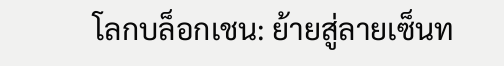โลกบล็อกเชน: ย้ายสู่ลายเซ็นท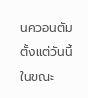นควอนตัมตั้งแต่วันนี้
ในขณะ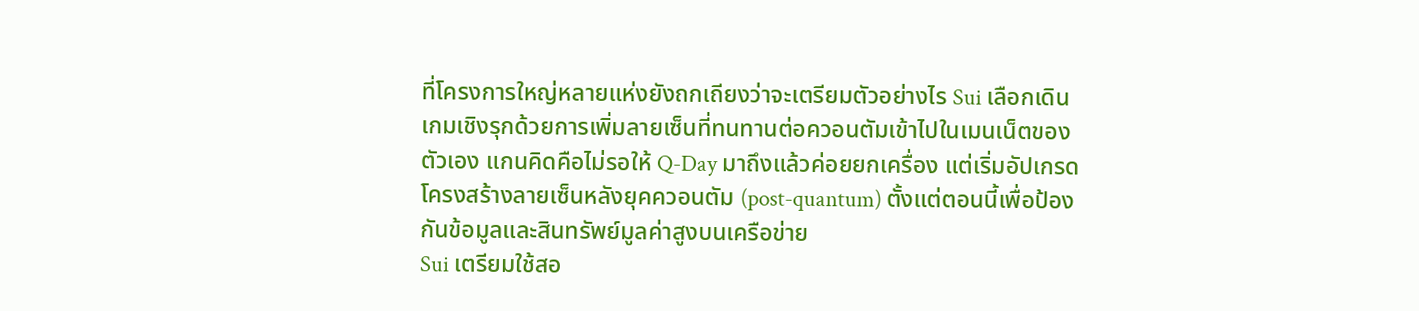ที่โครงการใหญ่หลายแห่งยังถกเถียงว่าจะเตรียมตัวอย่างไร Sui เลือกเดินเกมเชิงรุกด้วยการเพิ่มลายเซ็นที่ทนทานต่อควอนตัมเข้าไปในเมนเน็ตของตัวเอง แกนคิดคือไม่รอให้ Q-Day มาถึงแล้วค่อยยกเครื่อง แต่เริ่มอัปเกรดโครงสร้างลายเซ็นหลังยุคควอนตัม (post-quantum) ตั้งแต่ตอนนี้เพื่อป้องกันข้อมูลและสินทรัพย์มูลค่าสูงบนเครือข่าย
Sui เตรียมใช้สอ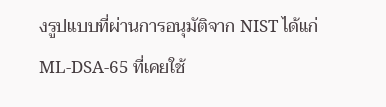งรูปแบบที่ผ่านการอนุมัติจาก NIST ได้แก่ ML-DSA-65 ที่เคยใช้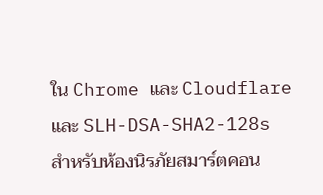ใน Chrome และ Cloudflare และ SLH-DSA-SHA2-128s สำหรับห้องนิรภัยสมาร์ตคอน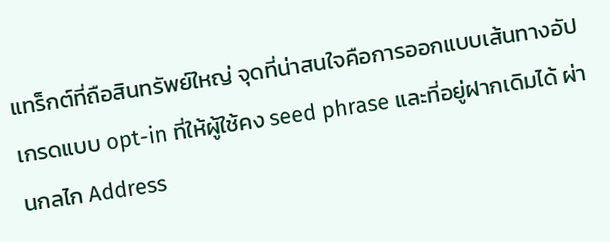แทร็กต์ที่ถือสินทรัพย์ใหญ่ จุดที่น่าสนใจคือการออกแบบเส้นทางอัปเกรดแบบ opt-in ที่ให้ผู้ใช้คง seed phrase และที่อยู่ฝากเดิมได้ ผ่านกลไก Address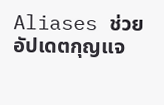Aliases ช่วยอัปเดตกุญแจ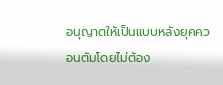อนุญาตให้เป็นแบบหลังยุคควอนตัมโดยไม่ต้อง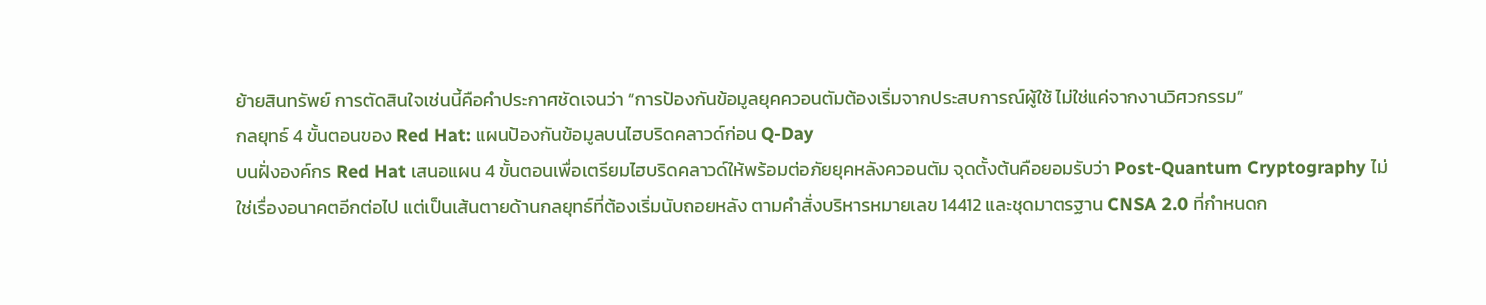ย้ายสินทรัพย์ การตัดสินใจเช่นนี้คือคำประกาศชัดเจนว่า “การป้องกันข้อมูลยุคควอนตัมต้องเริ่มจากประสบการณ์ผู้ใช้ ไม่ใช่แค่จากงานวิศวกรรม”
กลยุทธ์ 4 ขั้นตอนของ Red Hat: แผนป้องกันข้อมูลบนไฮบริดคลาวด์ก่อน Q-Day
บนฝั่งองค์กร Red Hat เสนอแผน 4 ขั้นตอนเพื่อเตรียมไฮบริดคลาวด์ให้พร้อมต่อภัยยุคหลังควอนตัม จุดตั้งต้นคือยอมรับว่า Post-Quantum Cryptography ไม่ใช่เรื่องอนาคตอีกต่อไป แต่เป็นเส้นตายด้านกลยุทธ์ที่ต้องเริ่มนับถอยหลัง ตามคำสั่งบริหารหมายเลข 14412 และชุดมาตรฐาน CNSA 2.0 ที่กำหนดก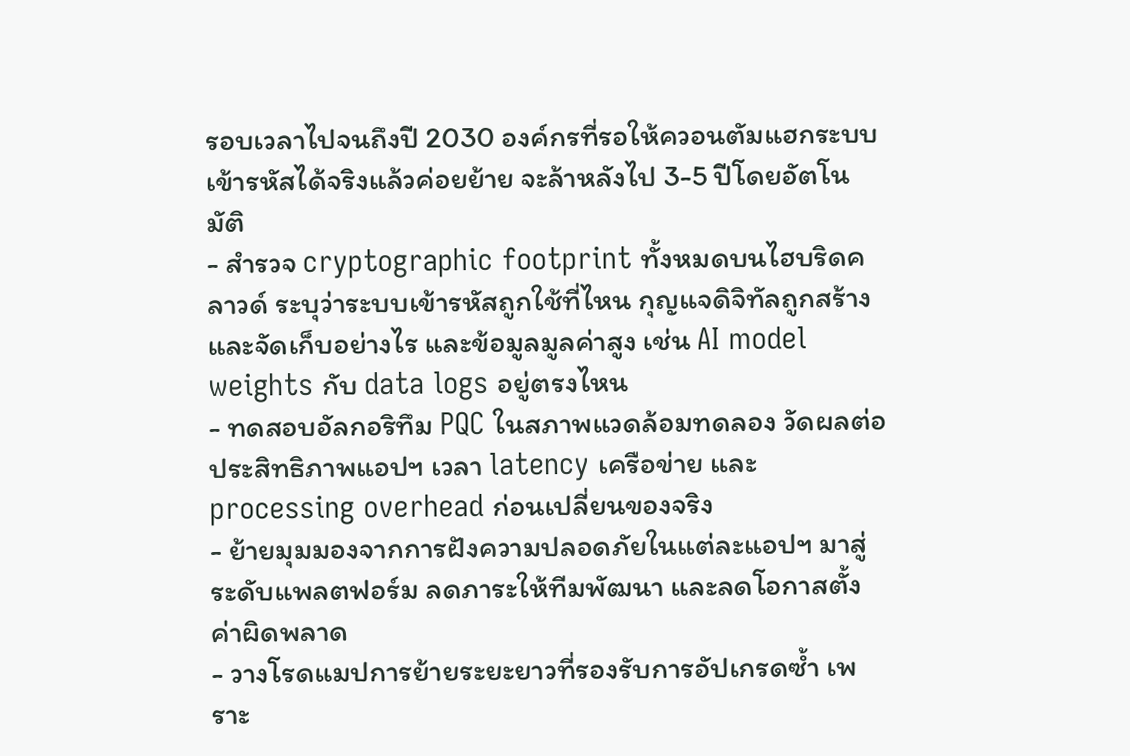รอบเวลาไปจนถึงปี 2030 องค์กรที่รอให้ควอนตัมแฮกระบบเข้ารหัสได้จริงแล้วค่อยย้าย จะล้าหลังไป 3-5 ปีโดยอัตโนมัติ
- สำรวจ cryptographic footprint ทั้งหมดบนไฮบริดคลาวด์ ระบุว่าระบบเข้ารหัสถูกใช้ที่ไหน กุญแจดิจิทัลถูกสร้างและจัดเก็บอย่างไร และข้อมูลมูลค่าสูง เช่น AI model weights กับ data logs อยู่ตรงไหน
- ทดสอบอัลกอริทึม PQC ในสภาพแวดล้อมทดลอง วัดผลต่อประสิทธิภาพแอปฯ เวลา latency เครือข่าย และ processing overhead ก่อนเปลี่ยนของจริง
- ย้ายมุมมองจากการฝังความปลอดภัยในแต่ละแอปฯ มาสู่ระดับแพลตฟอร์ม ลดภาระให้ทีมพัฒนา และลดโอกาสตั้งค่าผิดพลาด
- วางโรดแมปการย้ายระยะยาวที่รองรับการอัปเกรดซ้ำ เพราะ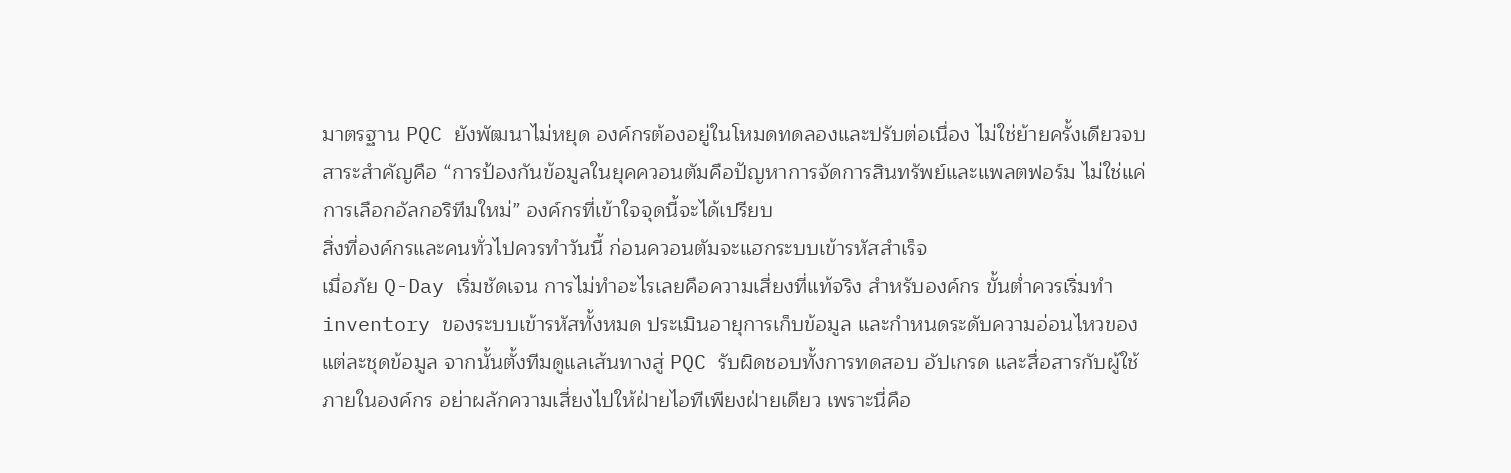มาตรฐาน PQC ยังพัฒนาไม่หยุด องค์กรต้องอยู่ในโหมดทดลองและปรับต่อเนื่อง ไม่ใช่ย้ายครั้งเดียวจบ
สาระสำคัญคือ “การป้องกันข้อมูลในยุคควอนตัมคือปัญหาการจัดการสินทรัพย์และแพลตฟอร์ม ไม่ใช่แค่การเลือกอัลกอริทึมใหม่” องค์กรที่เข้าใจจุดนี้จะได้เปรียบ
สิ่งที่องค์กรและคนทั่วไปควรทำวันนี้ ก่อนควอนตัมจะแฮกระบบเข้ารหัสสำเร็จ
เมื่อภัย Q-Day เริ่มชัดเจน การไม่ทำอะไรเลยคือความเสี่ยงที่แท้จริง สำหรับองค์กร ขั้นต่ำควรเริ่มทำ inventory ของระบบเข้ารหัสทั้งหมด ประเมินอายุการเก็บข้อมูล และกำหนดระดับความอ่อนไหวของแต่ละชุดข้อมูล จากนั้นตั้งทีมดูแลเส้นทางสู่ PQC รับผิดชอบทั้งการทดสอบ อัปเกรด และสื่อสารกับผู้ใช้ภายในองค์กร อย่าผลักความเสี่ยงไปให้ฝ่ายไอทีเพียงฝ่ายเดียว เพราะนี่คือ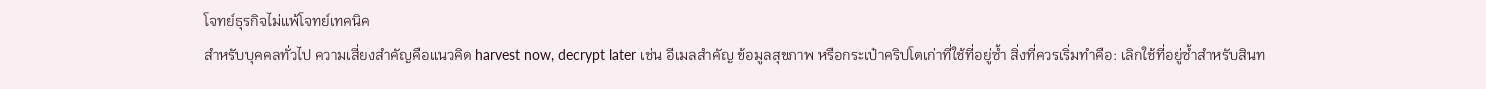โจทย์ธุรกิจไม่แพ้โจทย์เทคนิค
สำหรับบุคคลทั่วไป ความเสี่ยงสำคัญคือแนวคิด harvest now, decrypt later เช่น อีเมลสำคัญ ข้อมูลสุขภาพ หรือกระเป๋าคริปโตเก่าที่ใช้ที่อยู่ซ้ำ สิ่งที่ควรเริ่มทำคือ: เลิกใช้ที่อยู่ซ้ำสำหรับสินท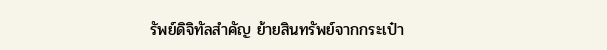รัพย์ดิจิทัลสำคัญ ย้ายสินทรัพย์จากกระเป๋า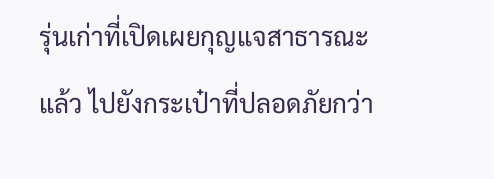รุ่นเก่าที่เปิดเผยกุญแจสาธารณะแล้ว ไปยังกระเป๋าที่ปลอดภัยกว่า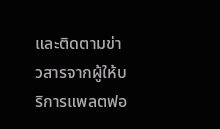และติดตามข่าวสารจากผู้ให้บริการแพลตฟอ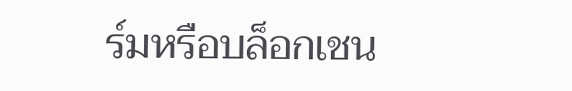ร์มหรือบล็อกเชน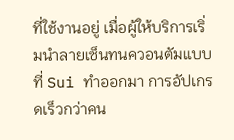ที่ใช้งานอยู่ เมื่อผู้ให้บริการเริ่มนำลายเซ็นทนควอนตัมแบบที่ Sui ทำออกมา การอัปเกรดเร็วกว่าคน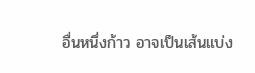อื่นหนึ่งก้าว อาจเป็นเส้นแบ่ง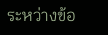ระหว่างข้อ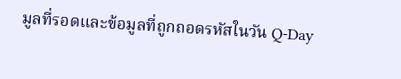มูลที่รอดและข้อมูลที่ถูกถอดรหัสในวัน Q-Day